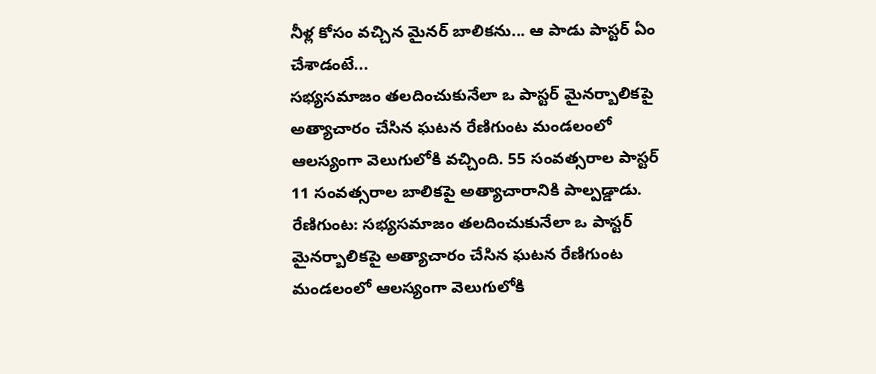నీళ్ల కోసం వచ్చిన మైనర్ బాలికను... ఆ పాడు పాస్టర్ ఏం చేశాడంటే...
సభ్యసమాజం తలదించుకునేలా ఒ పాస్టర్ మైనర్బాలికపై అత్యాచారం చేసిన ఘటన రేణిగుంట మండలంలో ఆలస్యంగా వెలుగులోకి వచ్చింది. 55 సంవత్సరాల పాస్టర్ 11 సంవత్సరాల బాలికపై అత్యాచారానికి పాల్పడ్డాడు.
రేణిగుంట: సభ్యసమాజం తలదించుకునేలా ఒ పాస్టర్ మైనర్బాలికపై అత్యాచారం చేసిన ఘటన రేణిగుంట మండలంలో ఆలస్యంగా వెలుగులోకి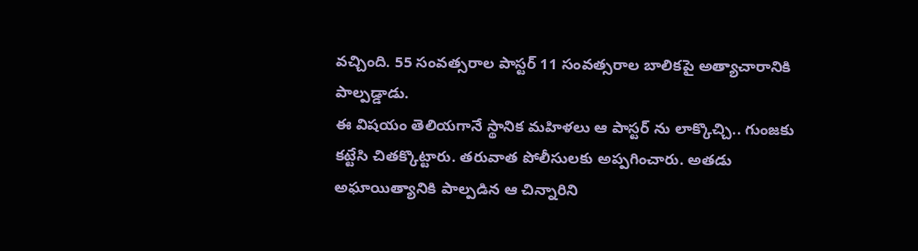వచ్చింది. 55 సంవత్సరాల పాస్టర్ 11 సంవత్సరాల బాలికపై అత్యాచారానికి పాల్పడ్డాడు.
ఈ విషయం తెలియగానే స్థానిక మహిళలు ఆ పాస్టర్ ను లాక్కొచ్చి.. గుంజకు కట్టేసి చితక్కొట్టారు. తరువాత పోలీసులకు అప్పగించారు. అతడు అఘాయిత్యానికి పాల్పడిన ఆ చిన్నారిని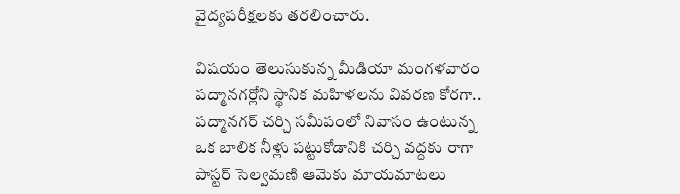వైద్యపరీక్షలకు తరలించారు.

విషయం తెలుసుకున్న మీడియా మంగళవారం పద్మానగర్లోని స్థానిక మహిళలను వివరణ కోరగా.. పద్మానగర్ చర్చి సమీపంలో నివాసం ఉంటున్న ఒక బాలిక నీళ్లు పట్టుకోడానికి చర్చి వద్దకు రాగా పాస్టర్ సెల్వమణి ఆమెకు మాయమాటలు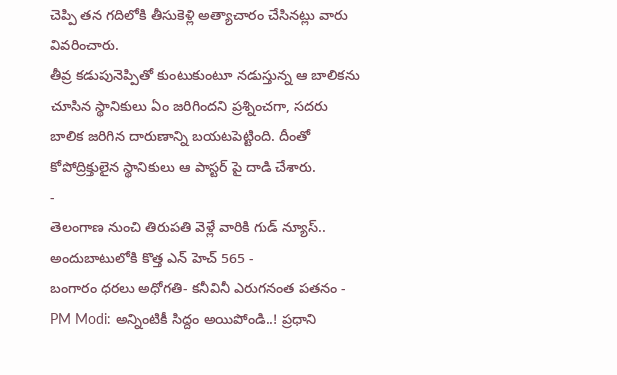చెప్పి తన గదిలోకి తీసుకెళ్లి అత్యాచారం చేసినట్లు వారు వివరించారు.
తీవ్ర కడుపునెప్పితో కుంటుకుంటూ నడుస్తున్న ఆ బాలికను చూసిన స్థానికులు ఏం జరిగిందని ప్రశ్నించగా, సదరు బాలిక జరిగిన దారుణాన్ని బయటపెట్టింది. దీంతో కోపోద్రిక్తులైన స్థానికులు ఆ పాస్టర్ పై దాడి చేశారు.
-
తెలంగాణ నుంచి తిరుపతి వెళ్లే వారికి గుడ్ న్యూస్.. అందుబాటులోకి కొత్త ఎన్ హెచ్ 565 -
బంగారం ధరలు అధోగతి- కనీవినీ ఎరుగనంత పతనం -
PM Modi: అన్నింటికీ సిద్దం అయిపోండి..! ప్రధాని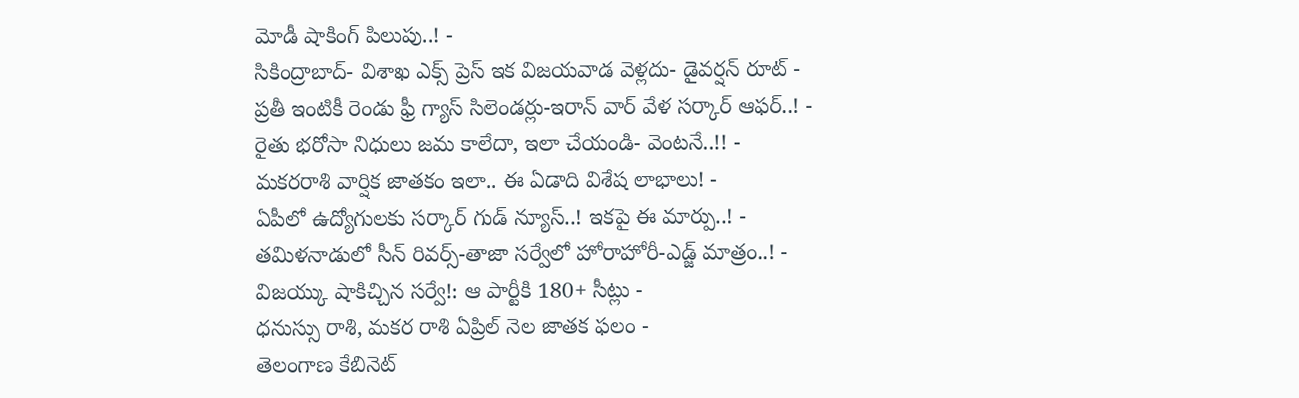మోడీ షాకింగ్ పిలుపు..! -
సికింద్రాబాద్- విశాఖ ఎక్స్ ప్రెస్ ఇక విజయవాడ వెళ్లదు- డైవర్షన్ రూట్ -
ప్రతీ ఇంటికీ రెండు ఫ్రీ గ్యాస్ సిలెండర్లు-ఇరాన్ వార్ వేళ సర్కార్ ఆఫర్..! -
రైతు భరోసా నిధులు జమ కాలేదా, ఇలా చేయండి- వెంటనే..!! -
మకరరాశి వార్షిక జాతకం ఇలా.. ఈ ఏడాది విశేష లాభాలు! -
ఏపీలో ఉద్యోగులకు సర్కార్ గుడ్ న్యూస్..! ఇకపై ఈ మార్పు..! -
తమిళనాడులో సీన్ రివర్స్-తాజా సర్వేలో హోరాహోరీ-ఎడ్జ్ మాత్రం..! -
విజయ్కు షాకిచ్చిన సర్వే!: ఆ పార్టీకి 180+ సీట్లు -
ధనుస్సు రాశి, మకర రాశి ఏప్రిల్ నెల జాతక ఫలం -
తెలంగాణ కేబినెట్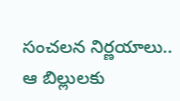సంచలన నిర్ణయాలు.. ఆ బిల్లులకు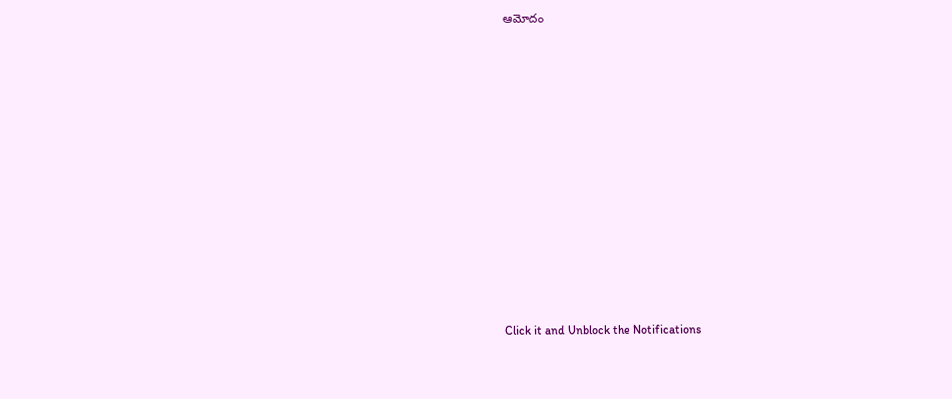ఆమోదం












Click it and Unblock the Notifications